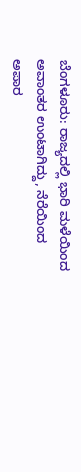ಬೆಂಗಳೂರು: ರಾಜ್ಯದಲ್ಲಿ ಭಾರಿ ಮಳೆಯಿಂದ ಅವಾಂತರ ಉಂಟಾಗಿದ್ದು, ನೆರೆಯಿಂದ ಅಪಾರ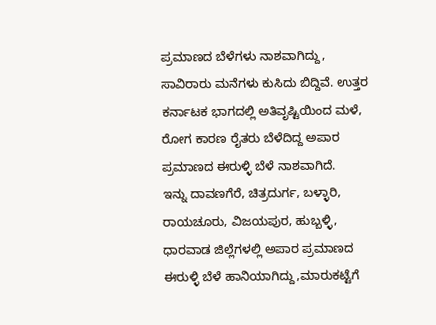ಪ್ರಮಾಣದ ಬೆಳೆಗಳು ನಾಶವಾಗಿದ್ದು, ಸಾವಿರಾರು ಮನೆಗಳು ಕುಸಿದು ಬಿದ್ದಿವೆ. ಉತ್ತರ ಕರ್ನಾಟಕ ಭಾಗದಲ್ಲಿ ಅತಿವೃಷ್ಟಿಯಿಂದ ಮಳೆ, ರೋಗ ಕಾರಣ ರೈತರು ಬೆಳೆದಿದ್ದ ಅಪಾರ ಪ್ರಮಾಣದ ಈರುಳ್ಳಿ ಬೆಳೆ ನಾಶವಾಗಿದೆ.
ಇನ್ನು ದಾವಣಗೆರೆ, ಚಿತ್ರದುರ್ಗ, ಬಳ್ಳಾರಿ, ರಾಯಚೂರು, ವಿಜಯಪುರ, ಹುಬ್ಬಳ್ಳಿ, ಧಾರವಾಡ ಜಿಲ್ಲೆಗಳಲ್ಲಿ ಅಪಾರ ಪ್ರಮಾಣದ ಈರುಳ್ಳಿ ಬೆಳೆ ಹಾನಿಯಾಗಿದ್ದು,ಮಾರುಕಟ್ಟೆಗೆ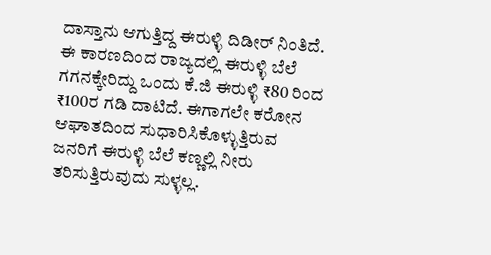ದಾಸ್ತಾನು ಆಗುತ್ತಿದ್ದ ಈರುಳ್ಳಿ ದಿಡೀರ್ ನಿಂತಿದೆ. ಈ ಕಾರಣದಿಂದ ರಾಜ್ಯದಲ್ಲಿ ಈರುಳ್ಳಿ ಬೆಲೆ ಗಗನಕ್ಕೇರಿದ್ದು ಒಂದು ಕೆ.ಜಿ ಈರುಳ್ಳಿ ₹80 ರಿಂದ ₹100ರ ಗಡಿ ದಾಟಿದೆ. ಈಗಾಗಲೇ ಕರೋನ ಆಘಾತದಿಂದ ಸುಧಾರಿಸಿಕೊಳ್ಳುತ್ತಿರುವ ಜನರಿಗೆ ಈರುಳ್ಳಿ ಬೆಲೆ ಕಣ್ಣಲ್ಲಿ ನೀರು ತರಿಸುತ್ತಿರುವುದು ಸುಳ್ಳಲ್ಲ.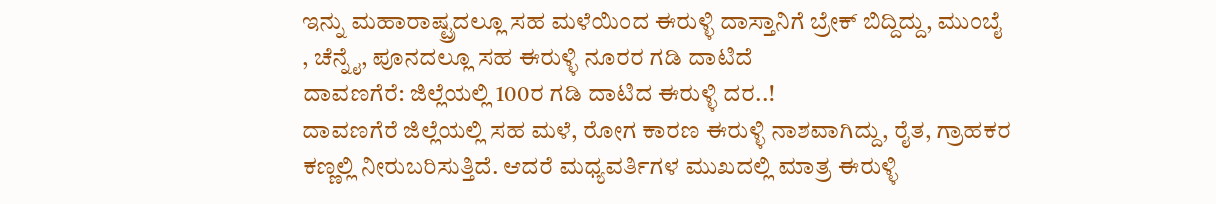ಇನ್ನು ಮಹಾರಾಷ್ಟ್ರದಲ್ಲೂ ಸಹ ಮಳೆಯಿಂದ ಈರುಳ್ಳಿ ದಾಸ್ತಾನಿಗೆ ಬ್ರೇಕ್ ಬಿದ್ದಿದ್ದು, ಮುಂಬೈ , ಚೆನ್ನೈ, ಪೂನದಲ್ಲೂ ಸಹ ಈರುಳ್ಳಿ ನೂರರ ಗಡಿ ದಾಟಿದೆ
ದಾವಣಗೆರೆ: ಜಿಲ್ಲೆಯಲ್ಲಿ 100ರ ಗಡಿ ದಾಟಿದ ಈರುಳ್ಳಿ ದರ..!
ದಾವಣಗೆರೆ ಜಿಲ್ಲೆಯಲ್ಲಿ ಸಹ ಮಳೆ, ರೋಗ ಕಾರಣ ಈರುಳ್ಳಿ ನಾಶವಾಗಿದ್ದು, ರೈತ, ಗ್ರಾಹಕರ ಕಣ್ಣಲ್ಲಿ ನೀರುಬರಿಸುತ್ತಿದೆ. ಆದರೆ ಮಧ್ಯವರ್ತಿಗಳ ಮುಖದಲ್ಲಿ ಮಾತ್ರ ಈರುಳ್ಳಿ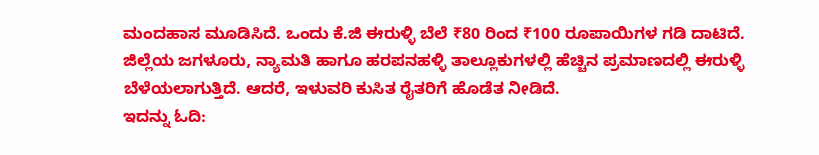ಮಂದಹಾಸ ಮೂಡಿಸಿದೆ. ಒಂದು ಕೆ.ಜಿ ಈರುಳ್ಳಿ ಬೆಲೆ ₹80 ರಿಂದ ₹100 ರೂಪಾಯಿಗಳ ಗಡಿ ದಾಟಿದೆ. ಜಿಲ್ಲೆಯ ಜಗಳೂರು, ನ್ಯಾಮತಿ ಹಾಗೂ ಹರಪನಹಳ್ಳಿ ತಾಲ್ಲೂಕುಗಳಲ್ಲಿ ಹೆಚ್ಚಿನ ಪ್ರಮಾಣದಲ್ಲಿ ಈರುಳ್ಳಿ ಬೆಳೆಯಲಾಗುತ್ತಿದೆ. ಆದರೆ, ಇಳುವರಿ ಕುಸಿತ ರೈತರಿಗೆ ಹೊಡೆತ ನೀಡಿದೆ.
ಇದನ್ನು ಓದಿ: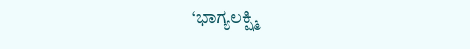‘ಭಾಗ್ಯಲಕ್ಷ್ಮಿ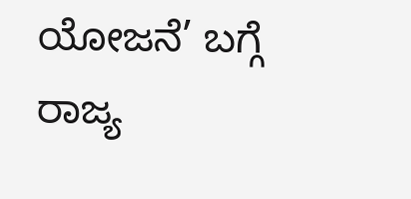ಯೋಜನೆ’ ಬಗ್ಗೆ ರಾಜ್ಯ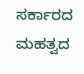ಸರ್ಕಾರದ ಮಹತ್ವದ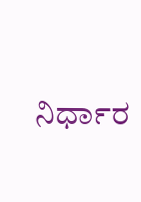ನಿರ್ಧಾರ